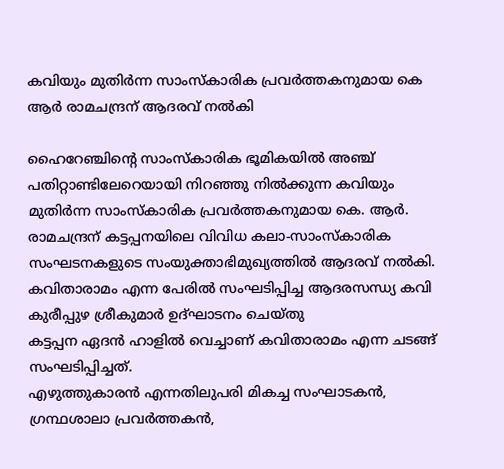കവിയും മുതിർന്ന സാംസ്കാരിക പ്രവർത്തകനുമായ കെ ആർ രാമചന്ദ്രന് ആദരവ് നൽകി

ഹൈറേഞ്ചിന്റെ സാംസ്കാരിക ഭൂമികയിൽ അഞ്ച് പതിറ്റാണ്ടിലേറെയായി നിറഞ്ഞു നിൽക്കുന്ന കവിയും മുതിർന്ന സാംസ്കാരിക പ്രവർത്തകനുമായ കെ. ആർ. രാമചന്ദ്രന് കട്ടപ്പനയിലെ വിവിധ കലാ-സാംസ്കാരിക സംഘടനകളുടെ സംയുക്താഭിമുഖ്യത്തിൽ ആദരവ് നൽകി. കവിതാരാമം എന്ന പേരിൽ സംഘടിപ്പിച്ച ആദരസന്ധ്യ കവി കുരീപ്പുഴ ശ്രീകുമാർ ഉദ്ഘാടനം ചെയ്തു
കട്ടപ്പന ഏദൻ ഹാളിൽ വെച്ചാണ് കവിതാരാമം എന്ന ചടങ്ങ് സംഘടിപ്പിച്ചത്.
എഴുത്തുകാരൻ എന്നതിലുപരി മികച്ച സംഘാടകൻ, ഗ്രന്ഥശാലാ പ്രവർത്തകൻ,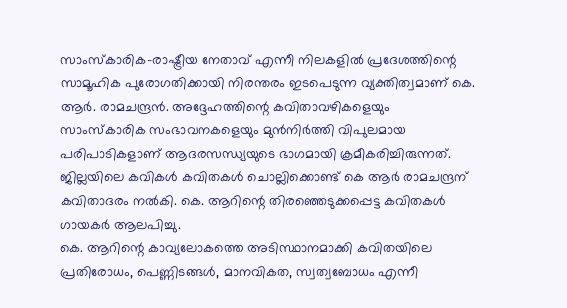സാംസ്കാരിക-രാഷ്ട്രീയ നേതാവ് എന്നീ നിലകളിൽ പ്രദേശത്തിന്റെ സാമൂഹിക പുരോഗതിക്കായി നിരന്തരം ഇടപെടുന്ന വ്യക്തിത്വമാണ് കെ. ആർ. രാമചന്ദ്രൻ. അദ്ദേഹത്തിന്റെ കവിതാവഴികളെയും സാംസ്കാരിക സംഭാവനകളെയും മുൻനിർത്തി വിപുലമായ പരിപാടികളാണ് ആദരസന്ധ്യയുടെ ഭാഗമായി ക്രമീകരിച്ചിരുന്നത്.
ജില്ലയിലെ കവികൾ കവിതകൾ ചൊല്ലിക്കൊണ്ട് കെ ആർ രാമചന്ദ്രന് കവിതാദരം നൽകി. കെ. ആറിന്റെ തിരഞ്ഞെടുക്കപ്പെട്ട കവിതകൾ ഗായകർ ആലപിച്ചു.
കെ. ആറിന്റെ കാവ്യലോകത്തെ അടിസ്ഥാനമാക്കി കവിതയിലെ പ്രതിരോധം, പെണ്ണിടങ്ങൾ, മാനവികത, സ്വത്വബോധം എന്നീ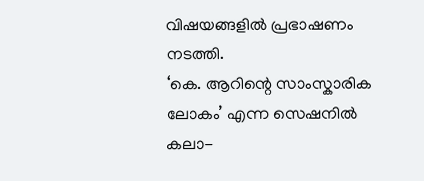വിഷയങ്ങളിൽ പ്രഭാഷണം നടത്തി.
‘കെ. ആറിന്റെ സാംസ്കാരിക ലോകം’ എന്ന സെഷനിൽ കലാ-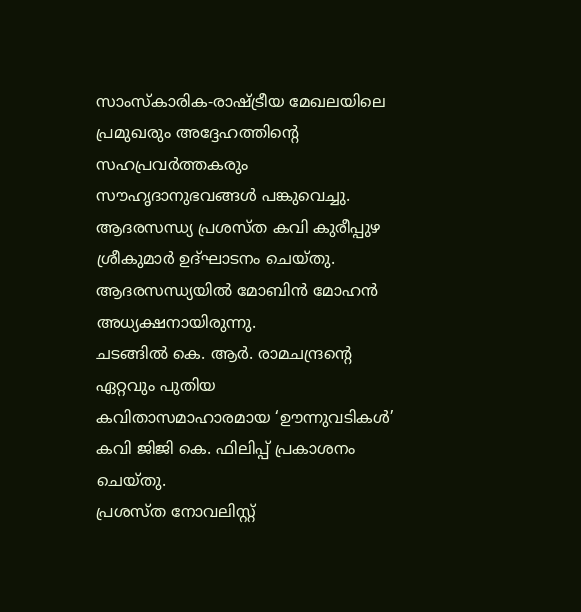സാംസ്കാരിക-രാഷ്ട്രീയ മേഖലയിലെ പ്രമുഖരും അദ്ദേഹത്തിന്റെ സഹപ്രവർത്തകരും സൗഹൃദാനുഭവങ്ങൾ പങ്കുവെച്ചു.
ആദരസന്ധ്യ പ്രശസ്ത കവി കുരീപ്പുഴ ശ്രീകുമാർ ഉദ്ഘാടനം ചെയ്തു.
ആദരസന്ധ്യയിൽ മോബിൻ മോഹൻ അധ്യക്ഷനായിരുന്നു.
ചടങ്ങിൽ കെ. ആർ. രാമചന്ദ്രന്റെ ഏറ്റവും പുതിയ കവിതാസമാഹാരമായ ‘ഊന്നുവടികൾ’ കവി ജിജി കെ. ഫിലിപ്പ് പ്രകാശനം ചെയ്തു.
പ്രശസ്ത നോവലിസ്റ്റ്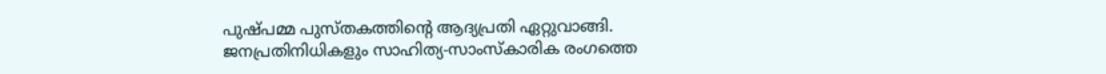പുഷ്പമ്മ പുസ്തകത്തിന്റെ ആദ്യപ്രതി ഏറ്റുവാങ്ങി.
ജനപ്രതിനിധികളും സാഹിത്യ-സാംസ്കാരിക രംഗത്തെ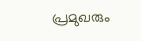പ്രമുഖരും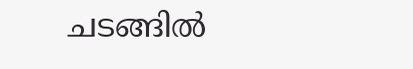ചടങ്ങിൽ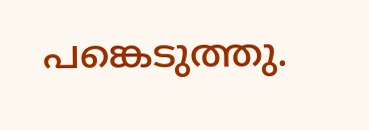പങ്കെടുത്തു.